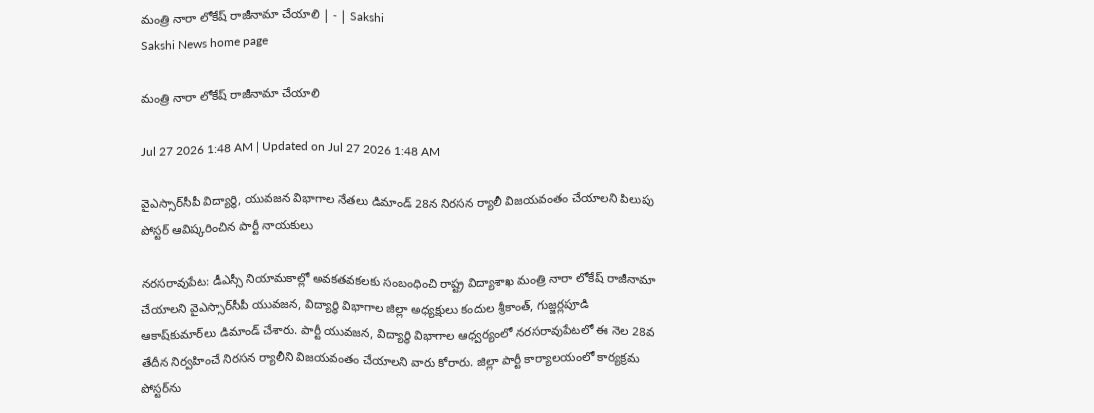మంత్రి నారా లోకేష్‌ రాజీనామా చేయాలి | - | Sakshi
Sakshi News home page

మంత్రి నారా లోకేష్‌ రాజీనామా చేయాలి

Jul 27 2026 1:48 AM | Updated on Jul 27 2026 1:48 AM

వైఎస్సార్‌సీపీ విద్యార్థి, యువజన విభాగాల నేతలు డిమాండ్‌ 28న నిరసన ర్యాలీ విజయవంతం చేయాలని పిలుపు పోస్టర్‌ ఆవిష్కరించిన పార్టీ నాయకులు

నరసరావుపేట: డీఎస్సీ నియామకాల్లో అవకతవకలకు సంబంధించి రాష్ట్ర విద్యాశాఖ మంత్రి నారా లోకేష్‌ రాజీనామా చేయాలని వైఎస్సార్‌సీపీ యువజన, విద్యార్థి విభాగాల జిల్లా అధ్యక్షులు కందుల శ్రీకాంత్‌, గుజ్జర్లపూడి ఆకాష్‌కుమార్‌లు డిమాండ్‌ చేశారు. పార్టీ యువజన, విద్యార్థి విభాగాల ఆధ్వర్యంలో నరసరావుపేటలో ఈ నెల 28వ తేదీన నిర్వహించే నిరసన ర్యాలీని విజయవంతం చేయాలని వారు కోరారు. జిల్లా పార్టీ కార్యాలయంలో కార్యక్రమ పోస్టర్‌ను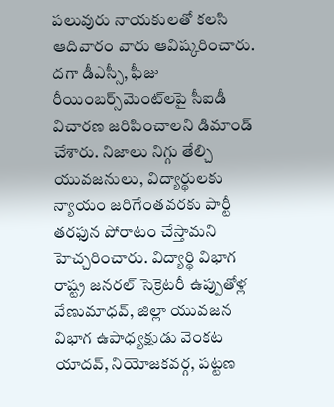పలువురు నాయకులతో కలసి ఆదివారం వారు ఆవిష్కరించారు. దగా డీఎస్సీ, ఫీజు రీయింబర్స్‌మెంట్‌లపై సీఐడీ విచారణ జరిపించాలని డిమాండ్‌ చేశారు. నిజాలు నిగ్గు తేల్చి యువజనులు, విద్యార్థులకు న్యాయం జరిగేంతవరకు పార్టీ తరఫున పోరాటం చేస్తామని హెచ్చరించారు. విద్యార్థి విభాగ రాష్ట్ర జనరల్‌ సెక్రెటరీ ఉప్పుతోళ్ల వేణుమాధవ్‌, జిల్లా యువజన విభాగ ఉపాధ్యక్షుడు వెంకట యాదవ్‌, నియోజకవర్గ, పట్టణ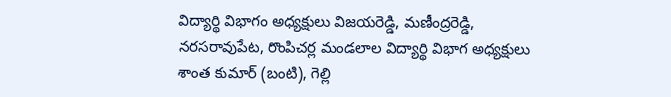విద్యార్థి విభాగం అధ్యక్షులు విజయరెడ్డి, మణీంద్రరెడ్డి, నరసరావుపేట, రొంపిచర్ల మండలాల విద్యార్థి విభాగ అధ్యక్షులు శాంత కుమార్‌ (బంటి), గెల్లి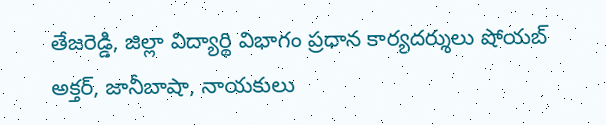తేజరెడ్డి, జిల్లా విద్యార్థి విభాగం ప్రధాన కార్యదర్శులు షోయబ్‌ అక్తర్‌, జానీబాషా, నాయకులు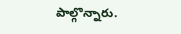పాల్గొన్నారు.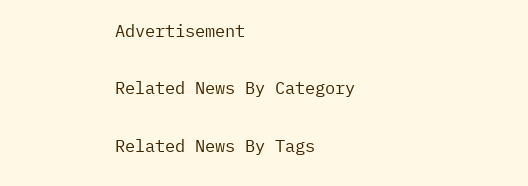Advertisement

Related News By Category

Related News By Tags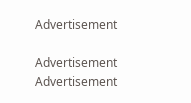Advertisement

Advertisement
Advertisement